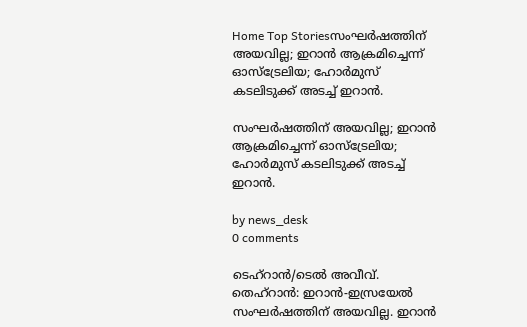Home Top Storiesസംഘര്‍ഷത്തിന് അയവില്ല; ഇറാന്‍ ആക്രമിച്ചെന്ന് ഓസ്‌ട്രേലിയ; ഹോര്‍മുസ് കടലിടുക്ക് അടച്ച് ഇറാന്‍.

സംഘര്‍ഷത്തിന് അയവില്ല; ഇറാന്‍ ആക്രമിച്ചെന്ന് ഓസ്‌ട്രേലിയ; ഹോര്‍മുസ് കടലിടുക്ക് അടച്ച് ഇറാന്‍.

by news_desk
0 comments

ടെഹ്‌റാൻ/ടെല്‍ അവീവ്. തെഹ്‌റാന്‍: ഇറാന്‍-ഇസ്രയേല്‍ സംഘര്‍ഷത്തിന് അയവില്ല. ഇറാന്‍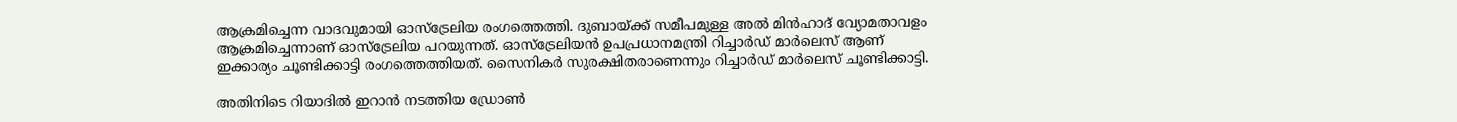ആക്രമിച്ചെന്ന വാദവുമായി ഓസ്‌ട്രേലിയ രംഗത്തെത്തി. ദുബായ്ക്ക് സമീപമുള്ള അല്‍ മിന്‍ഹാദ് വ്യോമതാവളം ആക്രമിച്ചെന്നാണ് ഓസ്‌ട്രേലിയ പറയുന്നത്. ഓസ്‌ട്രേലിയന്‍ ഉപപ്രധാനമന്ത്രി റിച്ചാര്‍ഡ് മാര്‍ലെസ് ആണ് ഇക്കാര്യം ചൂണ്ടിക്കാട്ടി രംഗത്തെത്തിയത്. സൈനികര്‍ സുരക്ഷിതരാണെന്നും റിച്ചാര്‍ഡ് മാര്‍ലെസ് ചൂണ്ടിക്കാട്ടി.

അതിനിടെ റിയാദില്‍ ഇറാന്‍ നടത്തിയ ഡ്രോണ്‍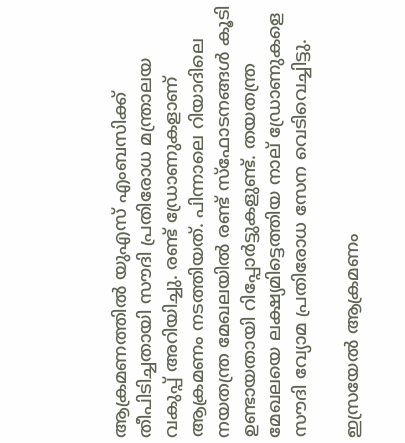ആക്രമണത്തില്‍ യുഎസ് എംബസിക്ക് തീപിടിച്ചതായി സൗദി പ്രതിരോധ മന്ത്രാലയ വകുപ്പ് അറിയിച്ചു. രണ്ട് ഡ്രോണുകളാണ് ആക്രമണം നടത്തിയത്. പിന്നാലെ റിയാദിലെ നയതന്ത്ര മേഖലയില്‍ രണ്ട് സ്‌ഫോടനങ്ങള്‍ കൂടി ഉണ്ടായതായി റിപ്പോര്‍ട്ടുകളുണ്ട്. തയതന്ത്ര മേഖലയെ ലക്ഷ്യമിട്ടെത്തിയ നാല് ഡ്രോണുകളെ സൗദി വ്യോമ പ്രതിരോധ സേന വെടിവെച്ചിട്ടു.

ഇസ്രയേല്‍ ആക്രമണം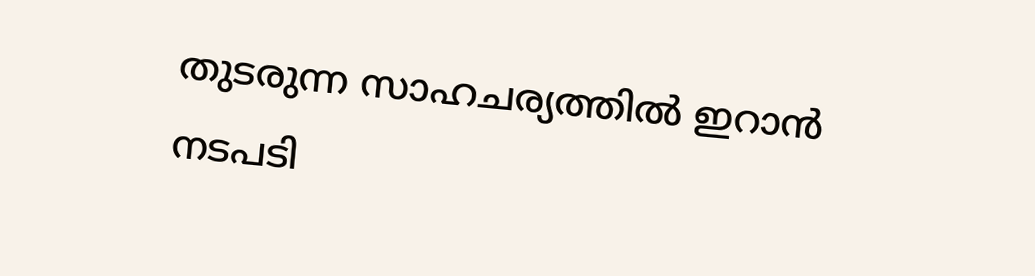തുടരുന്ന സാഹചര്യത്തില്‍ ഇറാന്‍ നടപടി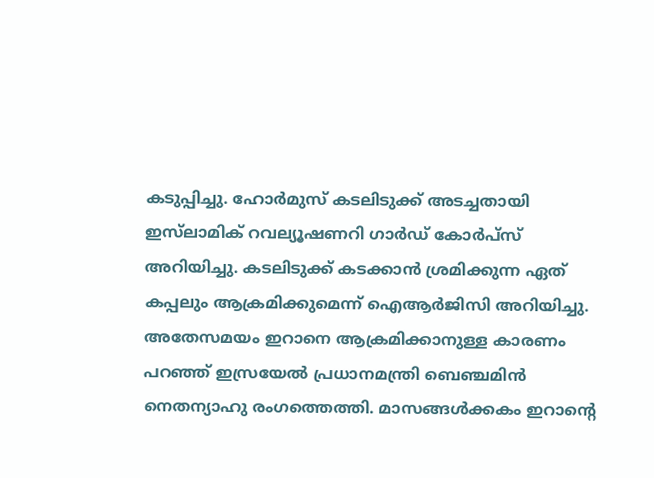കടുപ്പിച്ചു. ഹോര്‍മുസ് കടലിടുക്ക് അടച്ചതായി ഇസ്‌ലാമിക് റവല്യൂഷണറി ഗാര്‍ഡ് കോര്‍പ്‌സ് അറിയിച്ചു. കടലിടുക്ക് കടക്കാന്‍ ശ്രമിക്കുന്ന ഏത് കപ്പലും ആക്രമിക്കുമെന്ന് ഐആര്‍ജിസി അറിയിച്ചു. അതേസമയം ഇറാനെ ആക്രമിക്കാനുള്ള കാരണം പറഞ്ഞ് ഇസ്രയേല്‍ പ്രധാനമന്ത്രി ബെഞ്ചമിന്‍ നെതന്യാഹു രംഗത്തെത്തി. മാസങ്ങള്‍ക്കകം ഇറാന്റെ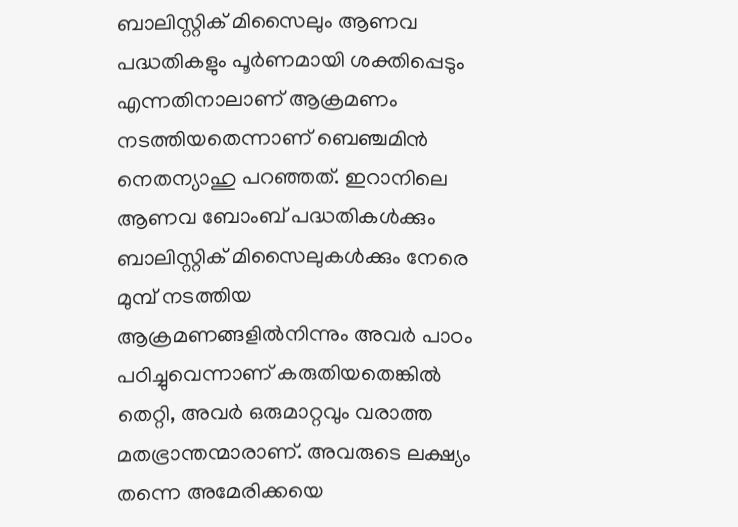ബാലിസ്റ്റിക് മിസൈലും ആണവ പദ്ധതികളും പൂര്‍ണമായി ശക്തിപ്പെടും എന്നതിനാലാണ് ആക്രമണം നടത്തിയതെന്നാണ് ബെഞ്ചമിന്‍ നെതന്യാഹു പറഞ്ഞത്. ഇറാനിലെ ആണവ ബോംബ് പദ്ധതികള്‍ക്കും ബാലിസ്റ്റിക് മിസൈലുകള്‍ക്കും നേരെ മുമ്പ് നടത്തിയ ആക്രമണങ്ങളില്‍നിന്നും അവര്‍ പാഠം പഠിച്ചുവെന്നാണ് കരുതിയതെങ്കില്‍ തെറ്റി, അവര്‍ ഒരുമാറ്റവും വരാത്ത മതഭ്രാന്തന്മാരാണ്. അവരുടെ ലക്ഷ്യം തന്നെ അമേരിക്കയെ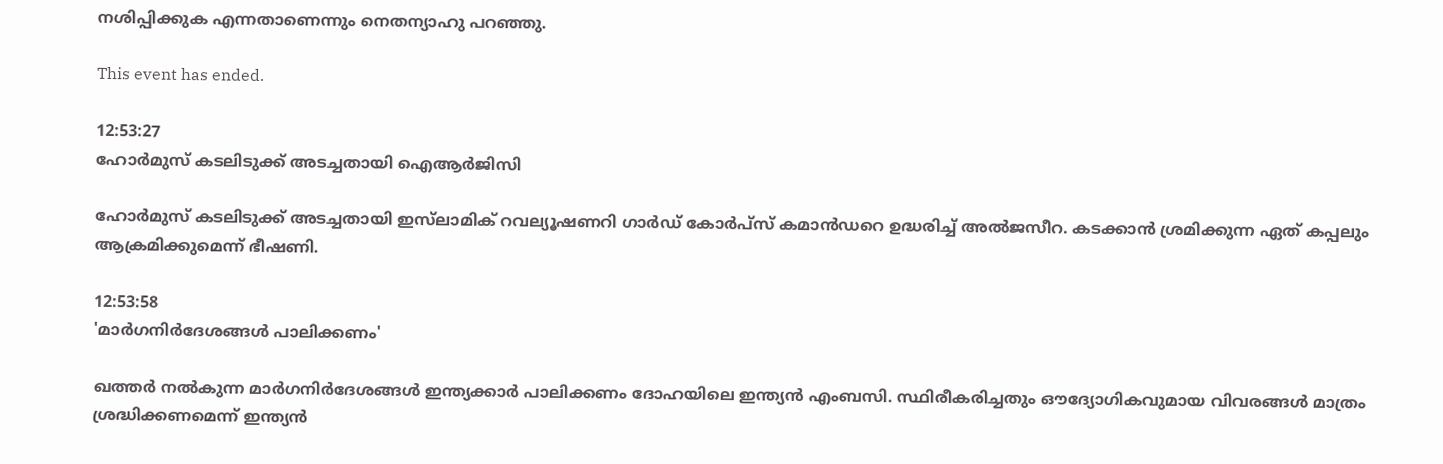നശിപ്പിക്കുക എന്നതാണെന്നും നെതന്യാഹു പറഞ്ഞു.

This event has ended.

12:53:27
ഹോർമുസ് കടലിടുക്ക് അടച്ചതായി ഐആർജിസി

ഹോർമുസ് കടലിടുക്ക് അടച്ചതായി ഇസ്‌ലാമിക് റവല്യൂഷണറി ഗാർഡ് കോർപ്‌സ് കമാൻഡറെ ഉദ്ധരിച്ച് അൽജസീറ. കടക്കാൻ ശ്രമിക്കുന്ന ഏത് കപ്പലും ആക്രമിക്കുമെന്ന് ഭീഷണി.

12:53:58
'മാര്‍ഗനിര്‍ദേശങ്ങള്‍ പാലിക്കണം'

ഖത്തര്‍ നല്‍കുന്ന മാര്‍ഗനിര്‍ദേശങ്ങള്‍ ഇന്ത്യക്കാര്‍ പാലിക്കണം ദോഹയിലെ ഇന്ത്യന്‍ എംബസി. സ്ഥിരീകരിച്ചതും ഔദ്യോഗികവുമായ വിവരങ്ങള്‍ മാത്രം ശ്രദ്ധിക്കണമെന്ന് ഇന്ത്യന്‍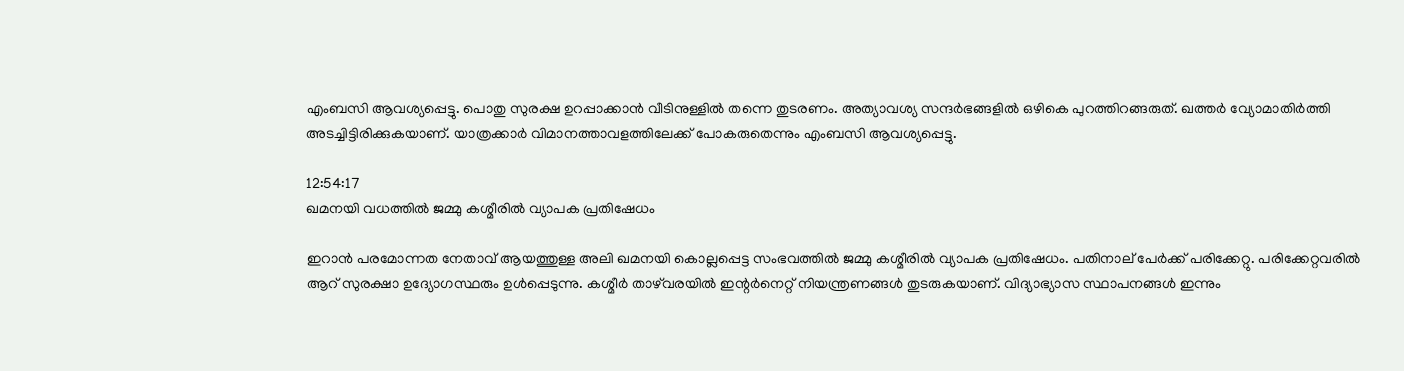എംബസി ആവശ്യപ്പെട്ടു. പൊതു സുരക്ഷ ഉറപ്പാക്കാന്‍ വീടിനുള്ളില്‍ തന്നെ തുടരണം. അത്യാവശ്യ സന്ദര്‍ഭങ്ങളില്‍ ഒഴികെ പുറത്തിറങ്ങരുത്. ഖത്തര്‍ വ്യോമാതിര്‍ത്തി അടച്ചിട്ടിരിക്കുകയാണ്. യാത്രക്കാര്‍ വിമാനത്താവളത്തിലേക്ക് പോകരുതെന്നും എംബസി ആവശ്യപ്പെട്ടു.

12:54:17
ഖമനയി വധത്തില്‍ ജമ്മു കശ്മീരില്‍ വ്യാപക പ്രതിഷേധം

ഇറാന്‍ പരമോന്നത നേതാവ് ആയത്തുള്ള അലി ഖമനയി കൊല്ലപ്പെട്ട സംഭവത്തില്‍ ജമ്മു കശ്മീരില്‍ വ്യാപക പ്രതിഷേധം. പതിനാല് പേര്‍ക്ക് പരിക്കേറ്റു. പരിക്കേറ്റവരില്‍ ആറ് സുരക്ഷാ ഉദ്യോഗസ്ഥരും ഉള്‍പ്പെടുന്നു. കശ്മീര്‍ താഴ്‌വരയില്‍ ഇന്റര്‍നെറ്റ് നിയന്ത്രണങ്ങള്‍ തുടരുകയാണ്. വിദ്യാഭ്യാസ സ്ഥാപനങ്ങള്‍ ഇന്നും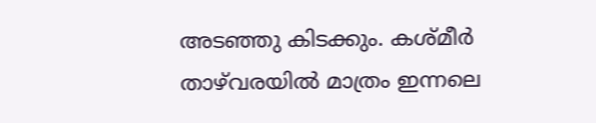അടഞ്ഞു കിടക്കും. കശ്മീര്‍ താഴ്‌വരയില്‍ മാത്രം ഇന്നലെ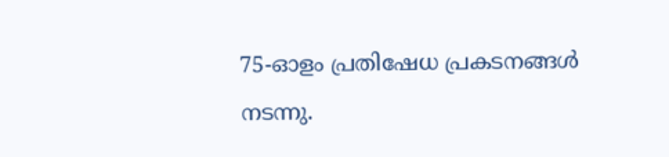75-ഓളം പ്രതിഷേധ പ്രകടനങ്ങള്‍ നടന്നു.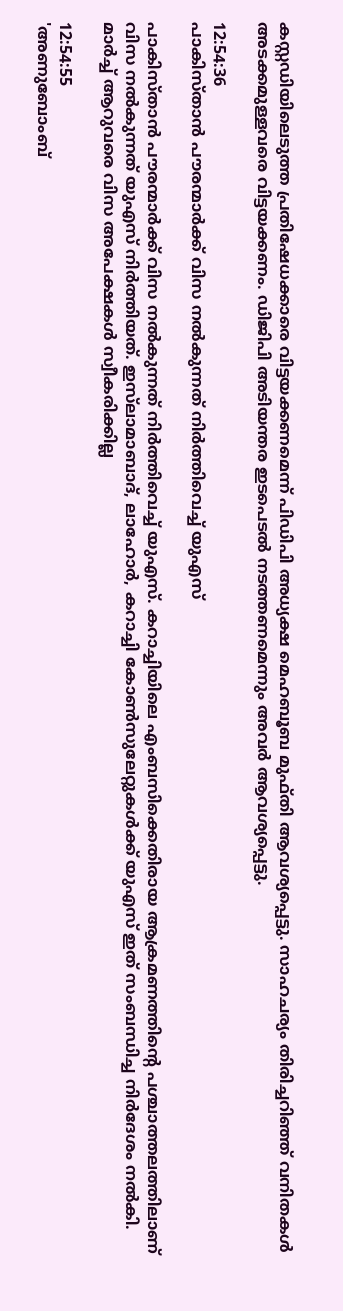കസ്റ്റഡിയിലെടുത്ത പ്രതിഷേധക്കാരെ വിട്ടയക്കണമെന്ന് പിഡിപി അധ്യക്ഷ മെഹബൂബ മുഫ്തി ആവശ്യപ്പെട്ടു. സാഹചര്യം തിരിച്ചറിഞ്ഞ് വനിതകള്‍ അടക്കമുള്ളവരെ വിട്ടയക്കണം. ഡിജിപി അടിയന്തര ഇടപെടല്‍ നടത്തണമെന്നും അവര്‍ ആവശ്യപ്പെട്ടു.

12:54:36
പാകിസ്താന്‍ പൗരന്മാര്‍ക്ക് വിസ നല്‍കുന്നത് നിര്‍ത്തിവെച്ച് യുഎസ്

പാകിസ്താന്‍ പൗരന്മാര്‍ക്ക് വിസ നല്‍കുന്നത് നിര്‍ത്തിവെച്ച് യുഎസ്. കറാച്ചിയിലെ എംബസിക്കെതിരായ ആക്രമണത്തിന്റെ പശ്ചാത്തലത്തിലാണ് വിസ നല്‍കുന്നത് യുഎസ് നിര്‍ത്തിയത്. ഇസ്‌ലാമാബാദ്, ലാഹോര്‍, കറാച്ചി കോണ്‍സുലേറ്റുകള്‍ക്ക് യുഎസ് ഇത് സംബന്ധിച്ച നിര്‍ദേശം നല്‍കി. മാര്‍ച്ച് ആറുവരെ വിസ അപേക്ഷകള്‍ സ്വീകരിക്കില്ല

12:54:55
'അണുബോംബ്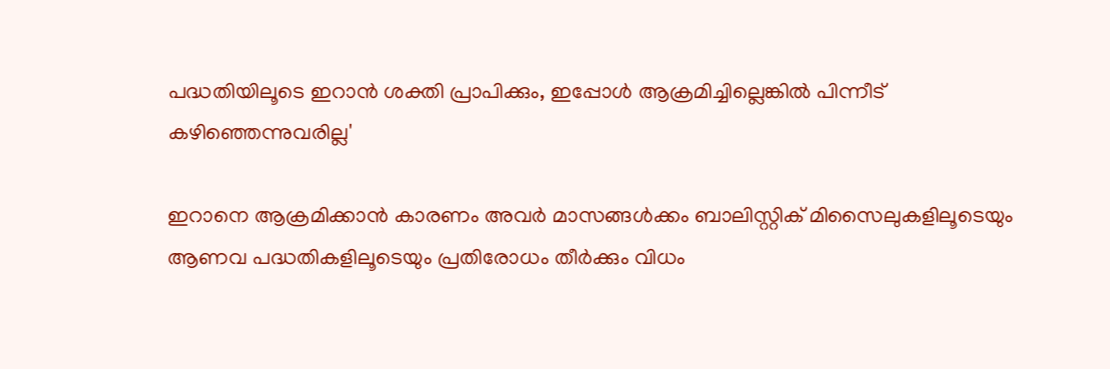പദ്ധതിയിലൂടെ ഇറാന്‍ ശക്തി പ്രാപിക്കും, ഇപ്പോള്‍ ആക്രമിച്ചില്ലെങ്കില്‍ പിന്നീട് കഴിഞ്ഞെന്നുവരില്ല'

ഇറാനെ ആക്രമിക്കാന്‍ കാരണം അവര്‍ മാസങ്ങള്‍ക്കം ബാലിസ്റ്റിക് മിസൈലുകളിലൂടെയും ആണവ പദ്ധതികളിലൂടെയും പ്രതിരോധം തീര്‍ക്കും വിധം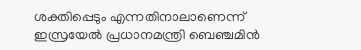ശക്തിപ്പെടും എന്നതിനാലാണെന്ന് ഇസ്രയേല്‍ പ്രധാനമന്ത്രി ബെഞ്ചമിന്‍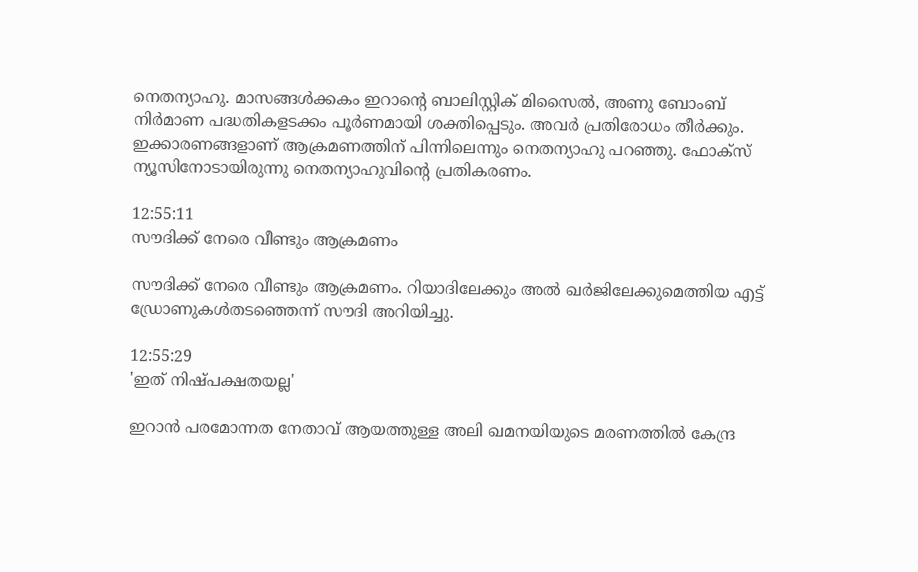നെതന്യാഹു. മാസങ്ങള്‍ക്കകം ഇറാന്റെ ബാലിസ്റ്റിക് മിസൈല്‍, അണു ബോംബ് നിര്‍മാണ പദ്ധതികളടക്കം പൂര്‍ണമായി ശക്തിപ്പെടും. അവര്‍ പ്രതിരോധം തീര്‍ക്കും. ഇക്കാരണങ്ങളാണ് ആക്രമണത്തിന് പിന്നിലെന്നും നെതന്യാഹു പറഞ്ഞു. ഫോക്‌സ് ന്യൂസിനോടായിരുന്നു നെതന്യാഹുവിന്റെ പ്രതികരണം.

12:55:11
സൗദിക്ക് നേരെ വീണ്ടും ആക്രമണം

സൗദിക്ക് നേരെ വീണ്ടും ആക്രമണം. റിയാദിലേക്കും അല്‍ ഖര്‍ജിലേക്കുമെത്തിയ എട്ട് ഡ്രോണുകള്‍തടഞ്ഞെന്ന് സൗദി അറിയിച്ചു.

12:55:29
'ഇത് നിഷ്പക്ഷതയല്ല'

ഇറാന്‍ പരമോന്നത നേതാവ് ആയത്തുള്ള അലി ഖമനയിയുടെ മരണത്തില്‍ കേന്ദ്ര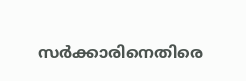സര്‍ക്കാരിനെതിരെ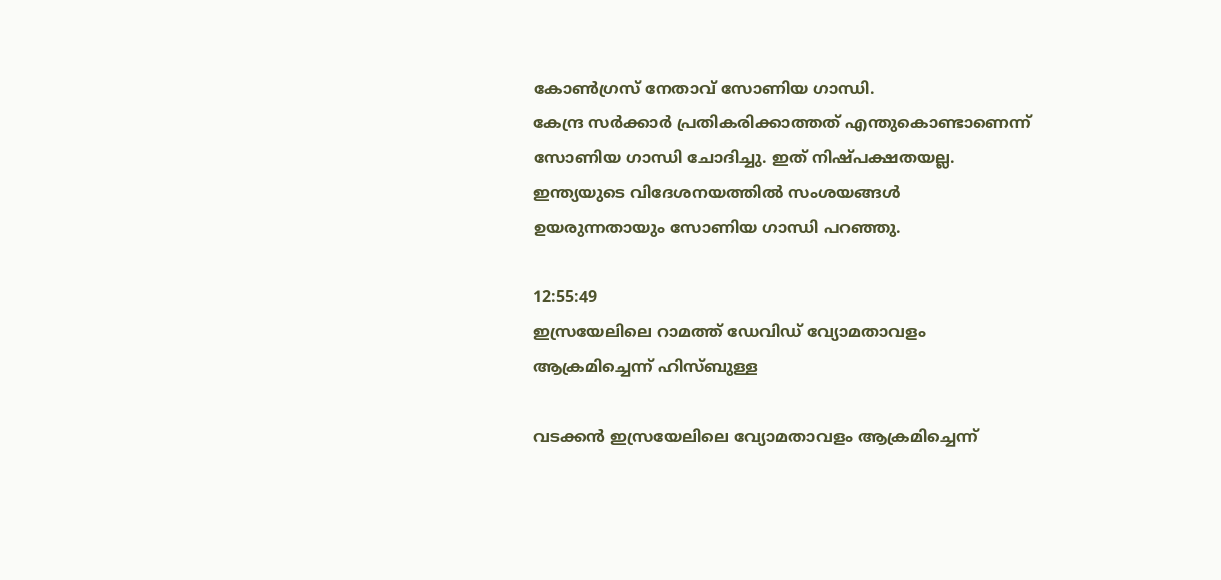കോണ്‍ഗ്രസ് നേതാവ് സോണിയ ഗാന്ധി.
കേന്ദ്ര സര്‍ക്കാര്‍ പ്രതികരിക്കാത്തത് എന്തുകൊണ്ടാണെന്ന് സോണിയ ഗാന്ധി ചോദിച്ചു. ഇത് നിഷ്പക്ഷതയല്ല. ഇന്ത്യയുടെ വിദേശനയത്തില്‍ സംശയങ്ങള്‍ ഉയരുന്നതായും സോണിയ ഗാന്ധി പറഞ്ഞു.

12:55:49
ഇസ്രയേലിലെ റാമത്ത് ഡേവിഡ് വ്യോമതാവളം ആക്രമിച്ചെന്ന് ഹിസ്ബുള്ള

വടക്കന്‍ ഇസ്രയേലിലെ വ്യോമതാവളം ആക്രമിച്ചെന്ന്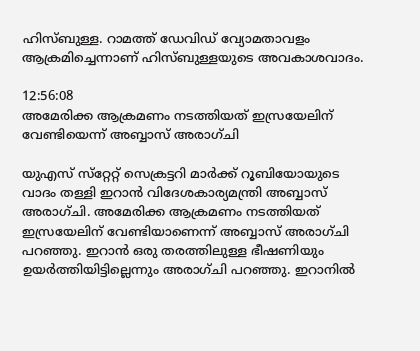ഹിസ്ബുള്ള. റാമത്ത് ഡേവിഡ് വ്യോമതാവളം ആക്രമിച്ചെന്നാണ് ഹിസ്ബുള്ളയുടെ അവകാശവാദം.

12:56:08
അമേരിക്ക ആക്രമണം നടത്തിയത് ഇസ്രയേലിന് വേണ്ടിയെന്ന് അബ്ബാസ് അരാഗ്ചി

യുഎസ് സ്‌റ്റേറ്റ് സെക്രട്ടറി മാര്‍ക്ക് റൂബിയോയുടെ വാദം തള്ളി ഇറാന്‍ വിദേശകാര്യമന്ത്രി അബ്ബാസ് അരാഗ്ചി. അമേരിക്ക ആക്രമണം നടത്തിയത് ഇസ്രയേലിന് വേണ്ടിയാണെന്ന് അബ്ബാസ് അരാഗ്ചി പറഞ്ഞു. ഇറാന്‍ ഒരു തരത്തിലുള്ള ഭീഷണിയും ഉയര്‍ത്തിയിട്ടില്ലെന്നും അരാഗ്ചി പറഞ്ഞു. ഇറാനില്‍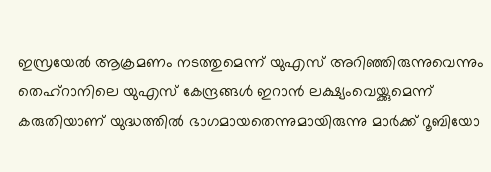ഇസ്രയേല്‍ ആക്രമണം നടത്തുമെന്ന് യുഎസ് അറിഞ്ഞിരുന്നുവെന്നും തെഹ്‌റാനിലെ യുഎസ് കേന്ദ്രങ്ങള്‍ ഇറാന്‍ ലക്ഷ്യംവെയ്ക്കുമെന്ന് കരുതിയാണ് യുദ്ധത്തിൽ ഭാഗമായതെന്നുമായിരുന്നു മാര്‍ക്ക് റൂബിയോ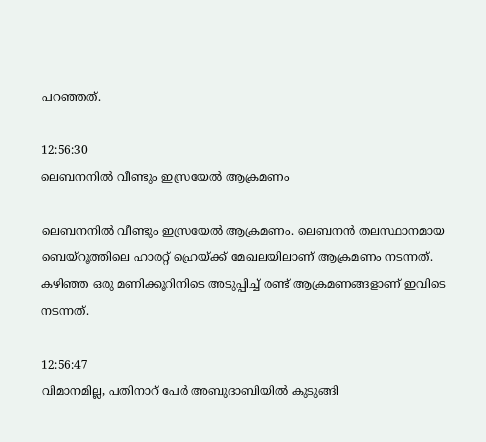പറഞ്ഞത്.

12:56:30
ലെബനനില്‍ വീണ്ടും ഇസ്രയേല്‍ ആക്രമണം

ലെബനനില്‍ വീണ്ടും ഇസ്രയേല്‍ ആക്രമണം. ലെബനന്‍ തലസ്ഥാനമായ ബെയ്‌റൂത്തിലെ ഹാരറ്റ് ഹ്രെയ്ക്ക് മേഖലയിലാണ് ആക്രമണം നടന്നത്. കഴിഞ്ഞ ഒരു മണിക്കൂറിനിടെ അടുപ്പിച്ച് രണ്ട് ആക്രമണങ്ങളാണ് ഇവിടെ നടന്നത്.

12:56:47
വിമാനമില്ല, പതിനാറ് പേര്‍ അബുദാബിയില്‍ കുടുങ്ങി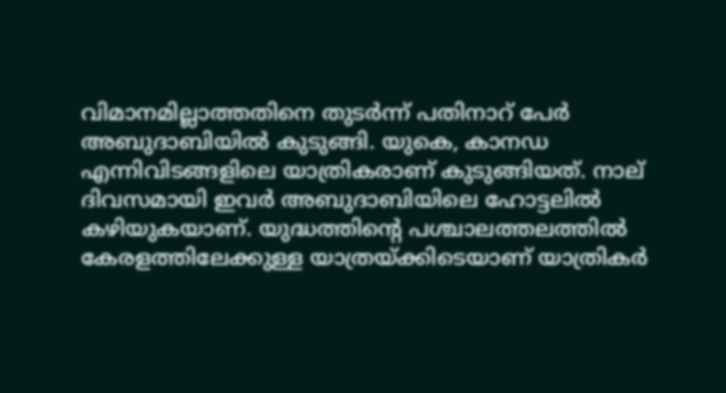വിമാനമില്ലാത്തതിനെ തുടര്‍ന്ന് പതിനാറ് പേര്‍ അബുദാബിയില്‍ കുടുങ്ങി. യുകെ, കാനഡ എന്നിവിടങ്ങളിലെ യാത്രികരാണ് കുടുങ്ങിയത്. നാല് ദിവസമായി ഇവര്‍ അബുദാബിയിലെ ഹോട്ടലില്‍ കഴിയുകയാണ്. യുദ്ധത്തിന്റെ പശ്ചാലത്തലത്തില്‍ കേരളത്തിലേക്കുള്ള യാത്രയ്ക്കിടെയാണ് യാത്രികര്‍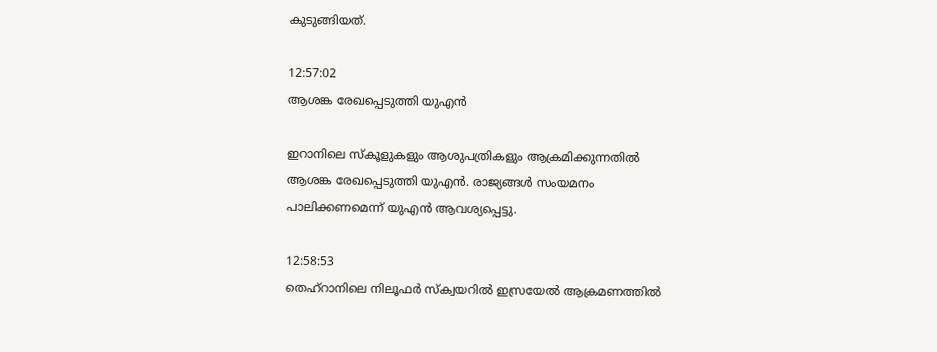കുടുങ്ങിയത്.

12:57:02
ആശങ്ക രേഖപ്പെടുത്തി യുഎന്‍

ഇറാനിലെ സ്‌കൂളുകളും ആശുപത്രികളും ആക്രമിക്കുന്നതില്‍ ആശങ്ക രേഖപ്പെടുത്തി യുഎന്‍. രാജ്യങ്ങള്‍ സംയമനം പാലിക്കണമെന്ന് യുഎന്‍ ആവശ്യപ്പെട്ടു.

12:58:53
തെഹ്‌റാനിലെ നിലൂഫര്‍ സ്‌ക്വയറില്‍ ഇസ്രയേല്‍ ആക്രമണത്തില്‍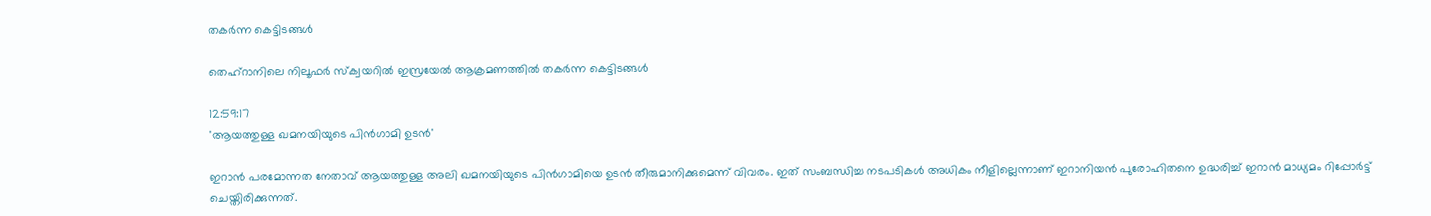തകര്‍ന്ന കെട്ടിടങ്ങള്‍

തെഹ്‌റാനിലെ നിലൂഫര്‍ സ്‌ക്വയറില്‍ ഇസ്രയേല്‍ ആക്രമണത്തില്‍ തകര്‍ന്ന കെട്ടിടങ്ങള്‍

12:59:17
'ആയത്തുള്ള ഖമനയിയുടെ പിന്‍ഗാമി ഉടന്‍'

ഇറാന്‍ പരമോന്നത നേതാവ് ആയത്തുള്ള അലി ഖമനയിയുടെ പിന്‍ഗാമിയെ ഉടന്‍ തീരുമാനിക്കുമെന്ന് വിവരം. ഇത് സംബന്ധിച്ച നടപടികള്‍ അധികം നീളില്ലെന്നാണ് ഇറാനിയന്‍ പുരോഹിതനെ ഉദ്ധരിച്ച് ഇറാന്‍ മാധ്യമം റിപ്പോര്‍ട്ട് ചെയ്തിരിക്കുന്നത്.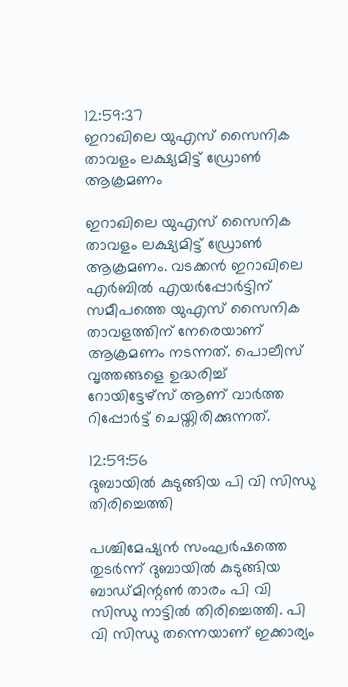12:59:37
ഇറാഖിലെ യുഎസ് സൈനിക താവളം ലക്ഷ്യമിട്ട് ഡ്രോണ്‍ ആക്രമണം

ഇറാഖിലെ യുഎസ് സൈനിക താവളം ലക്ഷ്യമിട്ട് ഡ്രോണ്‍ ആക്രമണം. വടക്കന്‍ ഇറാഖിലെ എര്‍ബില്‍ എയര്‍പ്പോര്‍ട്ടിന് സമീപത്തെ യുഎസ് സൈനിക താവളത്തിന് നേരെയാണ് ആക്രമണം നടന്നത്. പൊലീസ് വൃത്തങ്ങളെ ഉദ്ധരിച്ച് റോയിട്ടേഴ്‌സ് ആണ് വാര്‍ത്ത റിപ്പോര്‍ട്ട് ചെയ്തിരിക്കുന്നത്.

12:59:56
ദുബായില്‍ കുടുങ്ങിയ പി വി സിന്ധു തിരിച്ചെത്തി

പശ്ചിമേഷ്യന്‍ സംഘര്‍ഷത്തെ തുടര്‍ന്ന് ദുബായില്‍ കുടുങ്ങിയ ബാഡ്മിന്റണ്‍ താരം പി വി സിന്ധു നാട്ടില്‍ തിരിച്ചെത്തി. പി വി സിന്ധു തന്നെയാണ് ഇക്കാര്യം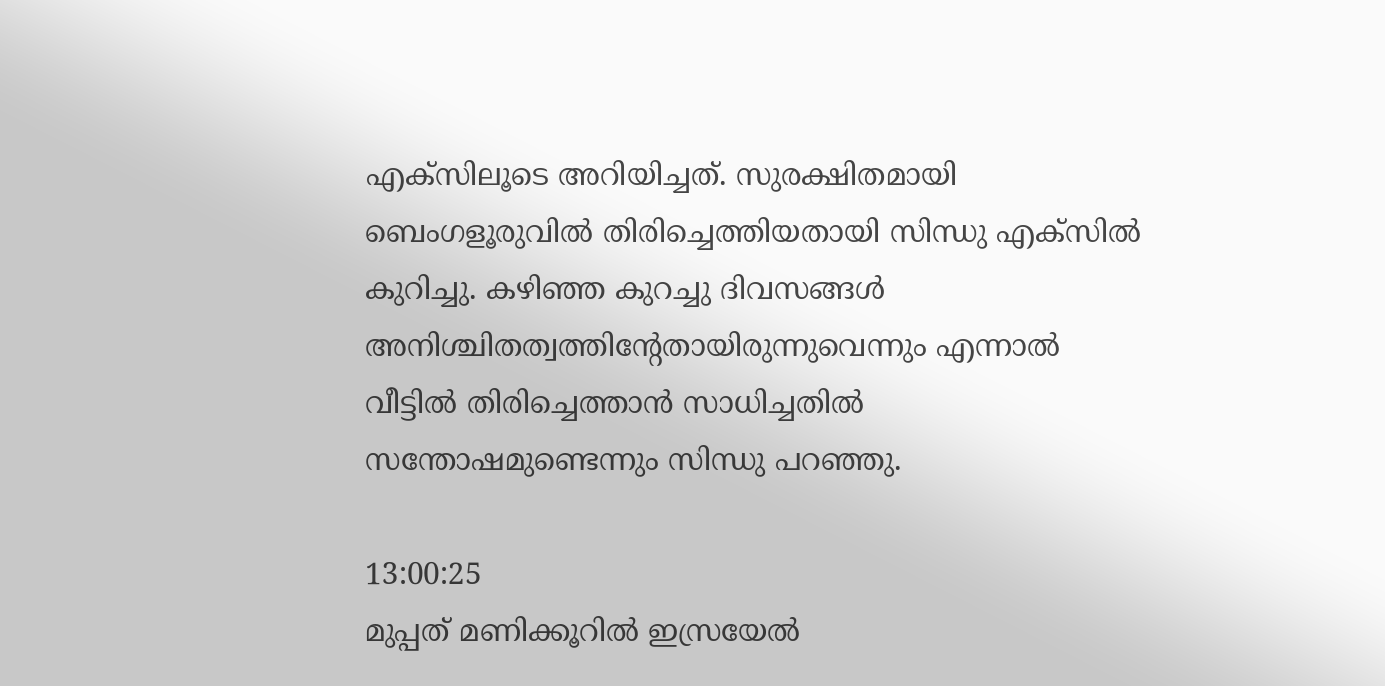എക്‌സിലൂടെ അറിയിച്ചത്. സുരക്ഷിതമായി ബെംഗളൂരുവില്‍ തിരിച്ചെത്തിയതായി സിന്ധു എക്‌സില്‍ കുറിച്ചു. കഴിഞ്ഞ കുറച്ചു ദിവസങ്ങള്‍ അനിശ്ചിതത്വത്തിന്റേതായിരുന്നുവെന്നും എന്നാല്‍ വീട്ടില്‍ തിരിച്ചെത്താന്‍ സാധിച്ചതില്‍ സന്തോഷമുണ്ടെന്നും സിന്ധു പറഞ്ഞു.

13:00:25
മുപ്പത് മണിക്കൂറില്‍ ഇസ്രയേല്‍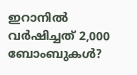ഇറാനില്‍ വര്‍ഷിച്ചത് 2,000 ബോംബുകൾ?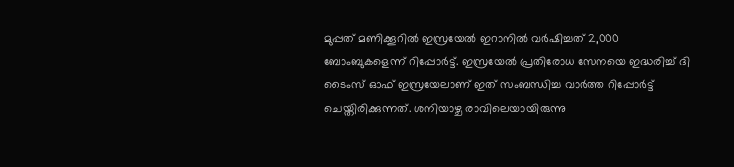മുപ്പത് മണിക്കൂറില്‍ ഇസ്രയേൽ ഇറാനില്‍ വർഷിച്ചത് 2,000 ബോംബുകളെന്ന് റിപ്പോര്‍ട്ട്. ഇസ്രയേല്‍ പ്രതിരോധ സേനയെ ഇദ്ധരിച്ച് ദി ടൈംസ് ഓഫ് ഇസ്രയേലാണ് ഇത് സംബന്ധിച്ച വാര്‍ത്ത റിപ്പോര്‍ട്ട് ചെയ്തിരിക്കുന്നത്. ശനിയാഴ്ച രാവിലെയായിരുന്നു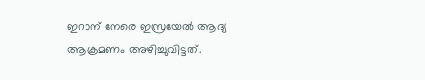ഇറാന് നേരെ ഇസ്രയേല്‍ ആദ്യ ആക്രമണം അഴിച്ചുവിട്ടത്.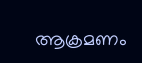ആക്രമണം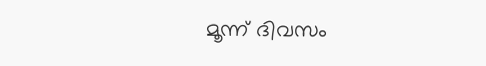മൂന്ന് ദിവസം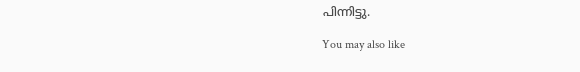പിന്നിട്ടു.

You may also like